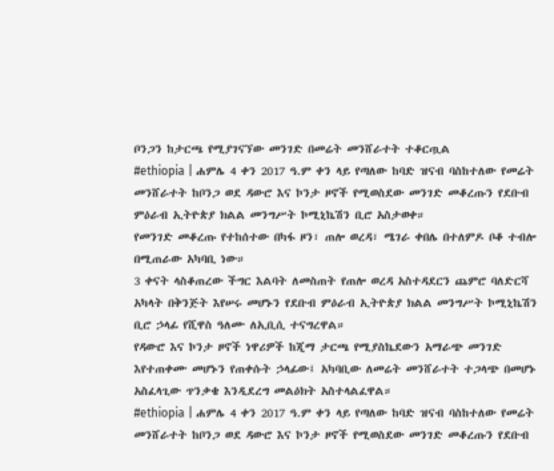ቦንጋን ከታርጫ የሚያገናኘው መንገድ በመሬት መንሸራተት ተቆርጧል
#ethiopia | ሐምሌ 4 ቀን 2017 ዓ.ም ቀን ላይ የጣለው ከባድ ዝናብ ባስከተለው የመሬት መንሸራተት ከቦንጋ ወደ ዳውሮ እና ኮንታ ዞኖች የሚወስደው መንገድ መቆረጡን የደቡብ ምዕራብ ኢትዮጵያ ክልል መንግሥት ኮሚኒኬሽን ቢሮ አስታወቀ።
የመንገድ መቆረጡ የተከሰተው በካፋ ዞን፣ ጠሎ ወረዳ፣ ሜገራ ቀበሌ በተለምዶ ቦቆ ተብሎ በሚጠራው አካባቢ ነው።
3 ቀናት ላስቆጠረው ችግር እልባት ለመስጠት የጠሎ ወረዳ አስተዳደርን ጨምሮ ባለድርሻ አካላት በቅንጅት እየሠሩ መሆኑን የደቡብ ምዕራብ ኢትዮጵያ ክልል መንግሥት ኮሚኒኬሽን ቢሮ ኃላፊ የሺዋስ ዓለሙ ለኢቢሲ ተናግረዋል።
የዳውሮ እና ኮንታ ዞኖች ነዋሪዎች ከጂማ ታርጫ የሚያስኬደውን አማራጭ መንገድ እየተጠቀሙ መሆኑን የጠቀሱት ኃላፊው፤ አካባቢው ለመሬት መንሸራተት ተጋላጭ በመሆኑ አስፈላጊው ጥንቃቄ እንዲደረግ መልዕክት አስተላልፈዋል።
#ethiopia | ሐምሌ 4 ቀን 2017 ዓ.ም ቀን ላይ የጣለው ከባድ ዝናብ ባስከተለው የመሬት መንሸራተት ከቦንጋ ወደ ዳውሮ እና ኮንታ ዞኖች የሚወስደው መንገድ መቆረጡን የደቡብ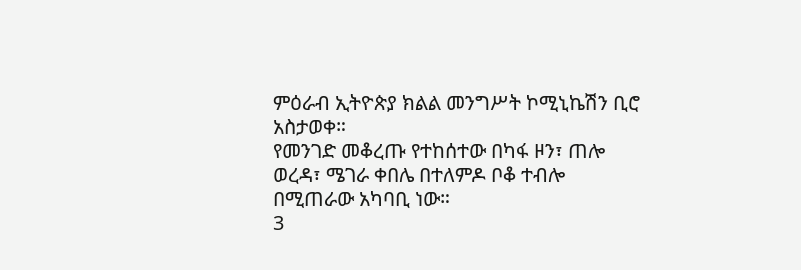ምዕራብ ኢትዮጵያ ክልል መንግሥት ኮሚኒኬሽን ቢሮ አስታወቀ።
የመንገድ መቆረጡ የተከሰተው በካፋ ዞን፣ ጠሎ ወረዳ፣ ሜገራ ቀበሌ በተለምዶ ቦቆ ተብሎ በሚጠራው አካባቢ ነው።
3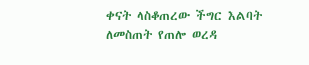ቀናት ላስቆጠረው ችግር እልባት ለመስጠት የጠሎ ወረዳ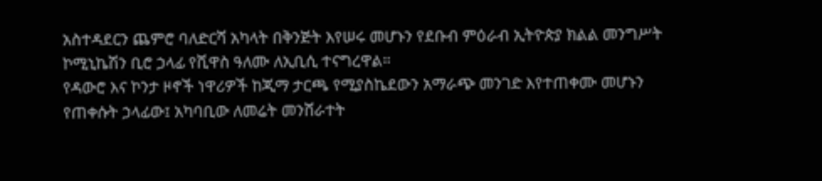አስተዳደርን ጨምሮ ባለድርሻ አካላት በቅንጅት እየሠሩ መሆኑን የደቡብ ምዕራብ ኢትዮጵያ ክልል መንግሥት ኮሚኒኬሽን ቢሮ ኃላፊ የሺዋስ ዓለሙ ለኢቢሲ ተናግረዋል።
የዳውሮ እና ኮንታ ዞኖች ነዋሪዎች ከጂማ ታርጫ የሚያስኬደውን አማራጭ መንገድ እየተጠቀሙ መሆኑን የጠቀሱት ኃላፊው፤ አካባቢው ለመሬት መንሸራተት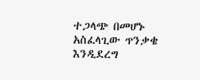ተጋላጭ በመሆኑ አስፈላጊው ጥንቃቄ እንዲደረግ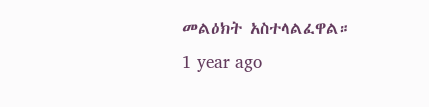መልዕክት አስተላልፈዋል።
1 year ago